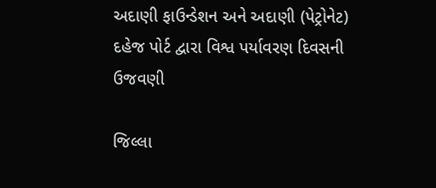અદાણી ફાઉન્ડેશન અને અદાણી (પેટ્રોનેટ) દહેજ પોર્ટ દ્વારા વિશ્વ પર્યાવરણ દિવસની ઉજવણી

જિલ્લા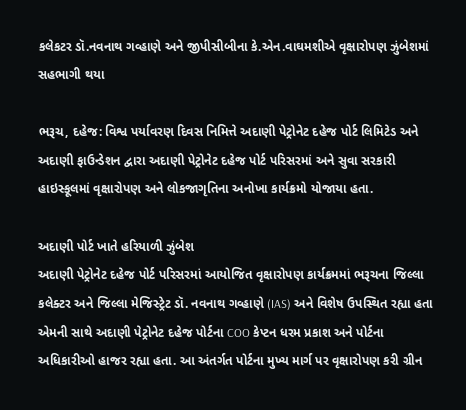કલેકટર ડૉ.નવનાથ ગવ્હાણે અને જીપીસીબીના કે.એન.વાઘમશીએ વૃક્ષારોપણ ઝુંબેશમાં સહભાગી થયા

ભરૂચ, દહેજ: વિશ્વ પર્યાવરણ દિવસ નિમિત્તે અદાણી પેટ્રોનેટ દહેજ પોર્ટ લિમિટેડ અને અદાણી ફાઉન્ડેશન દ્વારા અદાણી પેટ્રોનેટ દહેજ પોર્ટ પરિસરમાં અને સુવા સરકારી હાઇસ્કૂલમાં વૃક્ષારોપણ અને લોકજાગૃતિના અનોખા કાર્યક્રમો યોજાયા હતા.

અદાણી પોર્ટ ખાતે હરિયાળી ઝુંબેશ
અદાણી પેટ્રોનેટ દહેજ પોર્ટ પરિસરમાં આયોજિત વૃક્ષારોપણ કાર્યક્રમમાં ભરૂચના જિલ્લા કલેક્ટર અને જિલ્લા મેજિસ્ટ્રેટ ડૉ. નવનાથ ગવ્હાણે (IAS) અને વિશેષ ઉપસ્થિત રહ્યા હતા એમની સાથે અદાણી પેટ્રોનેટ દહેજ પોર્ટના COO કેપ્ટન ધરમ પ્રકાશ અને પોર્ટના અધિકારીઓ હાજર રહ્યા હતા. આ અંતર્ગત પોર્ટના મુખ્ય માર્ગ પર વૃક્ષારોપણ કરી ગ્રીન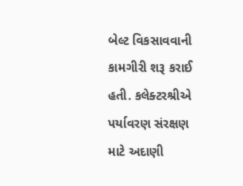બેલ્ટ વિકસાવવાની કામગીરી શરૂ કરાઈ હતી. કલેક્ટરશ્રીએ પર્યાવરણ સંરક્ષણ માટે અદાણી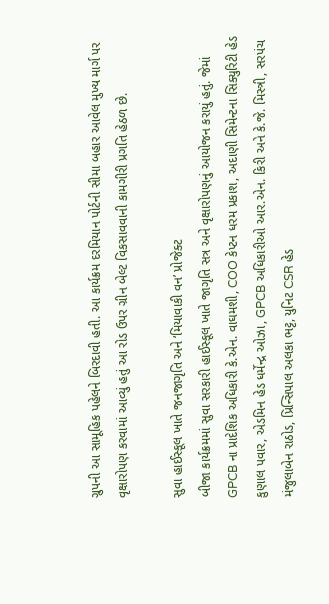ગ્રુપની આ સામૂહિક પહેલને બિરદાવી હતી. આ કાર્યક્રમ દરમિયાન પોર્ટની સીમા બહાર આવેલ મુખ્ય માર્ગ પર વૃક્ષારોપણ કરવામાં આવ્યું હતું આ રોડ ઉપર ગ્રીન બેલ્ટ વિકસાવવાની કામગીરી પ્રગતિ હેઠળ છે.

સુવા હાઈસ્કૂલ ખાતે જનજાગૃતિ અને ‘મિયાવાકી વન’ પ્રોજેક્ટ
બીજા કાર્યક્રમમાં સુવા સરકારી હાઈસ્કૂલ ખાતે જાગૃતિ સત્ર અને વૃક્ષારોપણનું આયોજન કરાયું હતું. જેમાં GPCB ના પ્રાદેશિક અધિકારી કે.એન. વાઘમશી, COO કેપ્ટન ધરમ પ્રકાશ, અદાણી સિમેન્ટના સિક્યુરિટી હેડ કુણાલ પવાર, એડમિન હેડ ધર્મેન્દ્ર ઓઝા, GPCB અધિકારીઓ આર.એન. કિરી અને કે.જે. મિસ્ત્રી, સરપંચ મંજુલાબેન રાઠોડ, પ્રિન્સિપાલ અલકા ભટ્ટ, યુનિટ CSR હેડ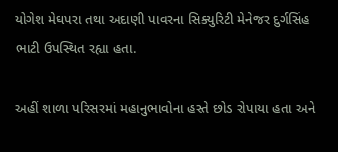યોગેશ મેઘપરા તથા અદાણી પાવરના સિક્યુરિટી મેનેજર દુર્ગસિંહ ભાટી ઉપસ્થિત રહ્યા હતા.

અહીં શાળા પરિસરમાં મહાનુભાવોના હસ્તે છોડ રોપાયા હતા અને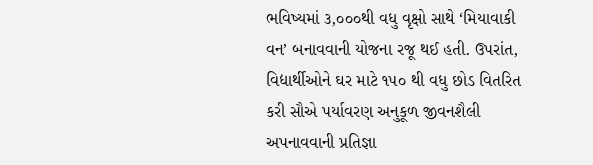ભવિષ્યમાં ૩,૦૦૦થી વધુ વૃક્ષો સાથે ‘મિયાવાકી વન’ બનાવવાની યોજના રજૂ થઈ હતી. ઉપરાંત, વિદ્યાર્થીઓને ઘર માટે ૧૫૦ થી વધુ છોડ વિતરિત કરી સૌએ પર્યાવરણ અનુકૂળ જીવનશૈલી અપનાવવાની પ્રતિજ્ઞા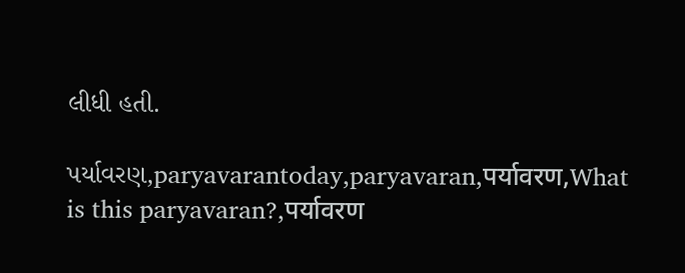લીધી હતી.

પર્યાવરણ,paryavarantoday,paryavaran,पर्यावरण,What is this paryavaran?,पर्यावरण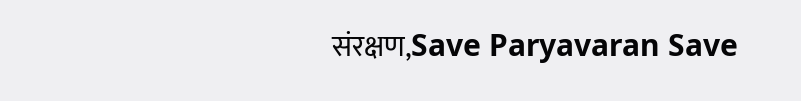संरक्षण,Save Paryavaran Save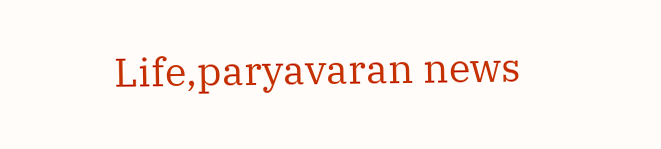Life,paryavaran news